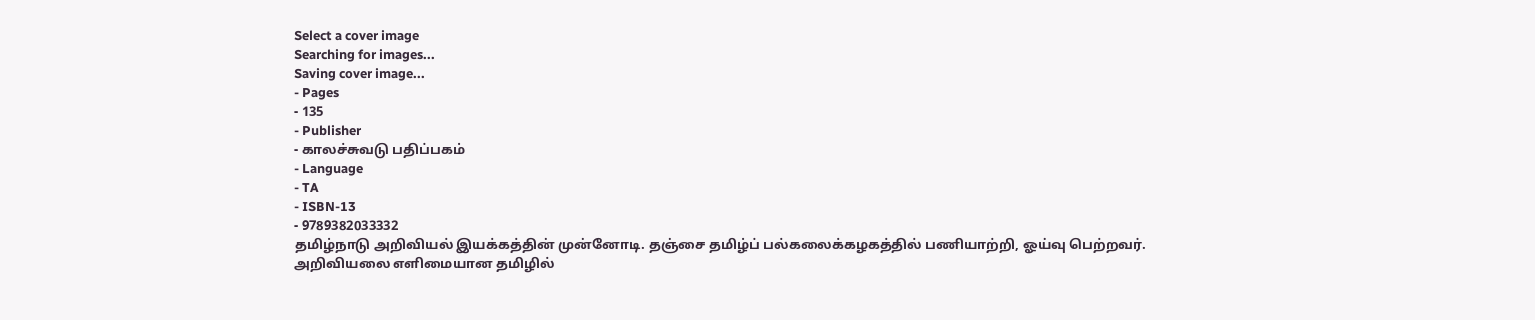Select a cover image
Searching for images...
Saving cover image...
- Pages
- 135
- Publisher
- காலச்சுவடு பதிப்பகம்
- Language
- TA
- ISBN-13
- 9789382033332
தமிழ்நாடு அறிவியல் இயக்கத்தின் முன்னோடி. தஞ்சை தமிழ்ப் பல்கலைக்கழகத்தில் பணியாற்றி, ஓய்வு பெற்றவர். அறிவியலை எளிமையான தமிழில்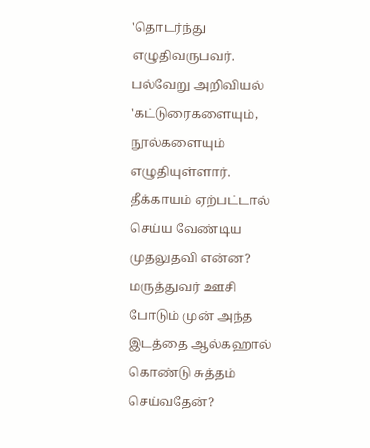'தொடர்ந்து எழுதிவருபவர். பல்வேறு அறிவியல் 'கட்டுரைகளையும், நூல்களையும் எழுதியுள்ளார். தீக்காயம் ஏற்பட்டால் செய்ய வேண்டிய முதலுதவி என்ன? மருத்துவர் ஊசி போடும் முன் அந்த இடத்தை ஆல்கஹால் கொண்டு சுத்தம் செய்வதேன்?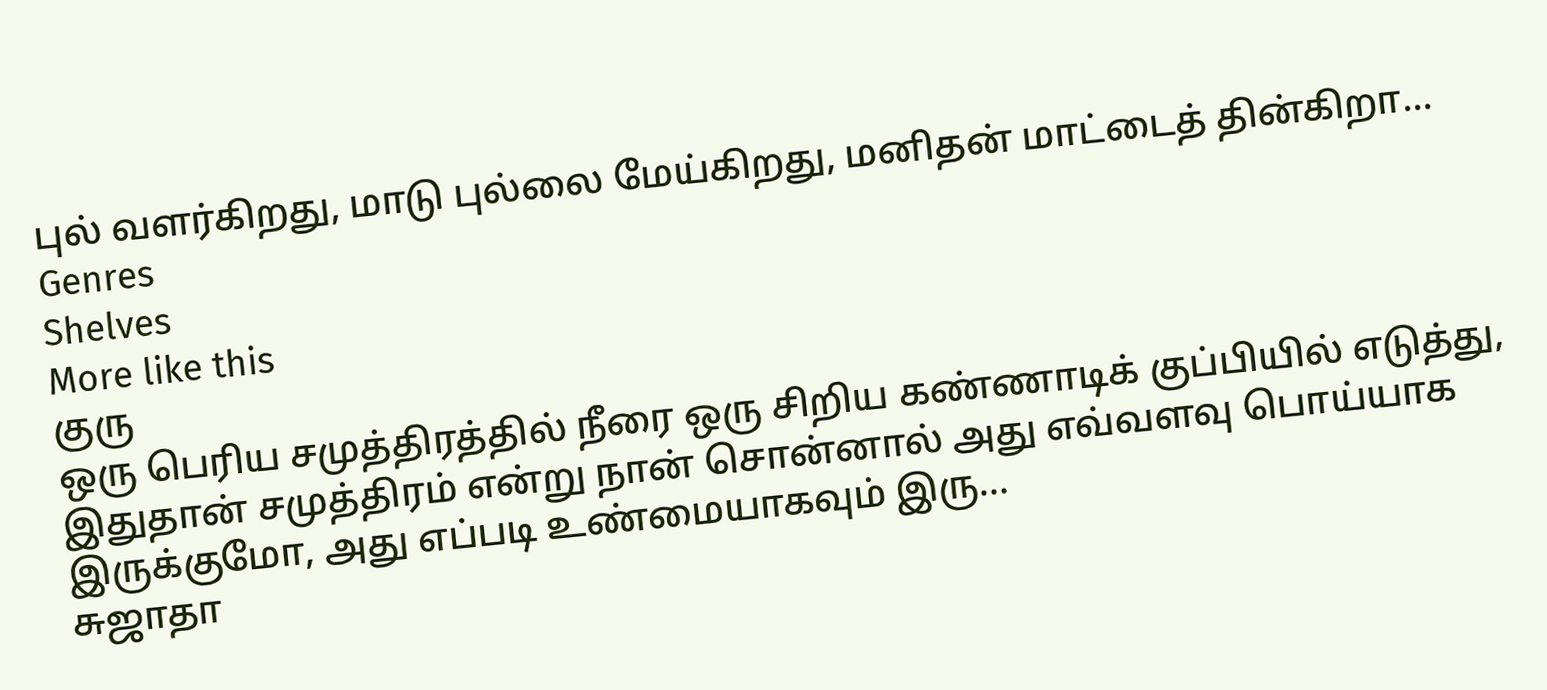புல் வளர்கிறது, மாடு புல்லை மேய்கிறது, மனிதன் மாட்டைத் தின்கிறா…
Genres
Shelves
More like this
குரு
ஒரு பெரிய சமுத்திரத்தில் நீரை ஒரு சிறிய கண்ணாடிக் குப்பியில் எடுத்து, இதுதான் சமுத்திரம் என்று நான் சொன்னால் அது எவ்வளவு பொய்யாக இருக்குமோ, அது எப்படி உண்மையாகவும் இரு…
சுஜாதா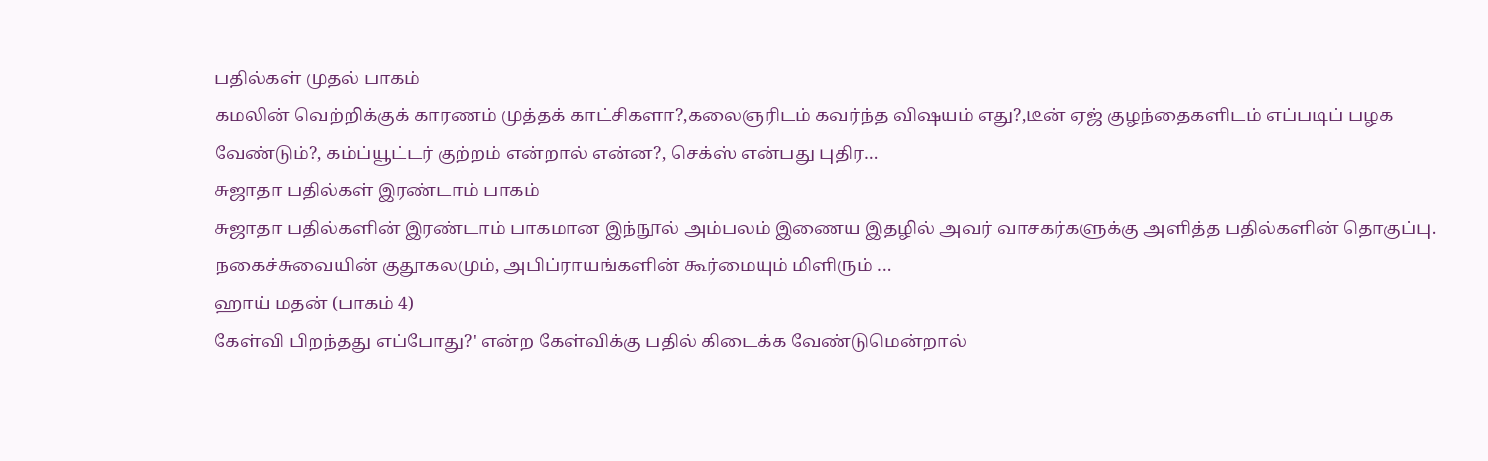பதில்கள் முதல் பாகம்
கமலின் வெற்றிக்குக் காரணம் முத்தக் காட்சிகளா?,கலைஞரிடம் கவர்ந்த விஷயம் எது?,டீன் ஏஜ் குழந்தைகளிடம் எப்படிப் பழக வேண்டும்?, கம்ப்யூட்டர் குற்றம் என்றால் என்ன?, செக்ஸ் என்பது புதிர…
சுஜாதா பதில்கள் இரண்டாம் பாகம்
சுஜாதா பதில்களின் இரண்டாம் பாகமான இந்நூல் அம்பலம் இணைய இதழில் அவர் வாசகர்களுக்கு அளித்த பதில்களின் தொகுப்பு. நகைச்சுவையின் குதூகலமும், அபிப்ராயங்களின் கூர்மையும் மிளிரும் …
ஹாய் மதன் (பாகம் 4)
கேள்வி பிறந்தது எப்போது?' என்ற கேள்விக்கு பதில் கிடைக்க வேண்டுமென்றால்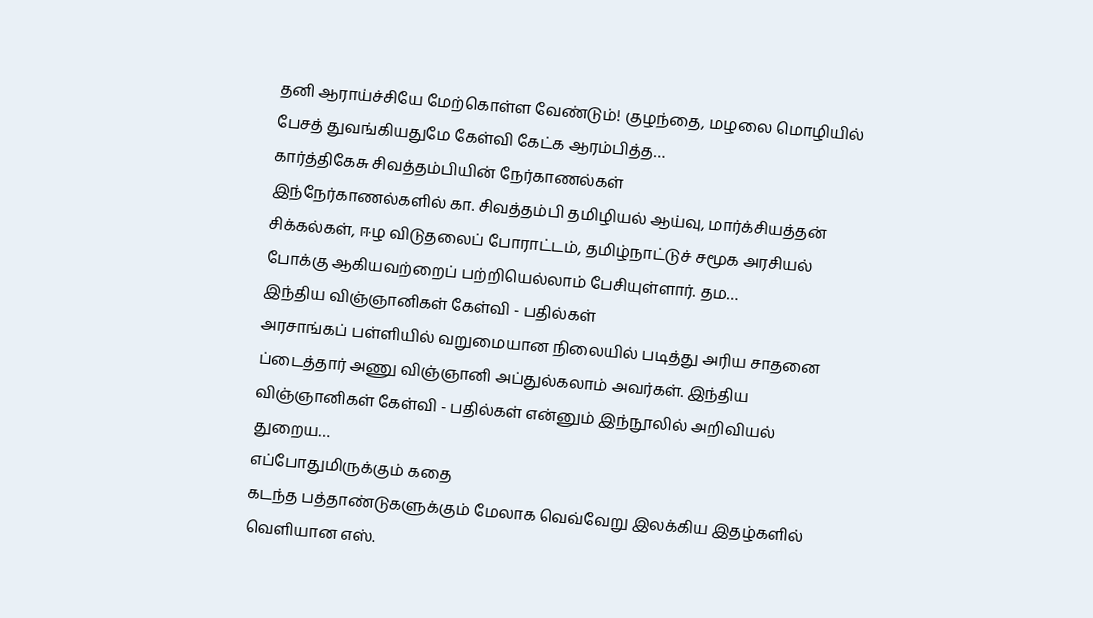தனி ஆராய்ச்சியே மேற்கொள்ள வேண்டும்! குழந்தை, மழலை மொழியில் பேசத் துவங்கியதுமே கேள்வி கேட்க ஆரம்பித்த…
கார்த்திகேசு சிவத்தம்பியின் நேர்காணல்கள்
இந்நேர்காணல்களில் கா. சிவத்தம்பி தமிழியல் ஆய்வு, மார்க்சியத்தன் சிக்கல்கள், ஈழ விடுதலைப் போராட்டம், தமிழ்நாட்டுச் சமூக அரசியல் போக்கு ஆகியவற்றைப் பற்றியெல்லாம் பேசியுள்ளார். தம…
இந்திய விஞ்ஞானிகள் கேள்வி - பதில்கள்
அரசாங்கப் பள்ளியில் வறுமையான நிலையில் படித்து அரிய சாதனை ப்டைத்தார் அணு விஞ்ஞானி அப்துல்கலாம் அவர்கள். இந்திய விஞ்ஞானிகள் கேள்வி - பதில்கள் என்னும் இந்நூலில் அறிவியல் துறைய…
எப்போதுமிருக்கும் கதை
கடந்த பத்தாண்டுகளுக்கும் மேலாக வெவ்வேறு இலக்கிய இதழ்களில் வெளியான எஸ்.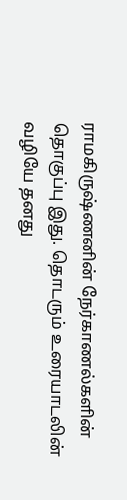ராமகிருஷ்ணனின் நேர்காணல்களின் தொகுப்பு இது. தொடரும் உரையாடலின் வழியே தனது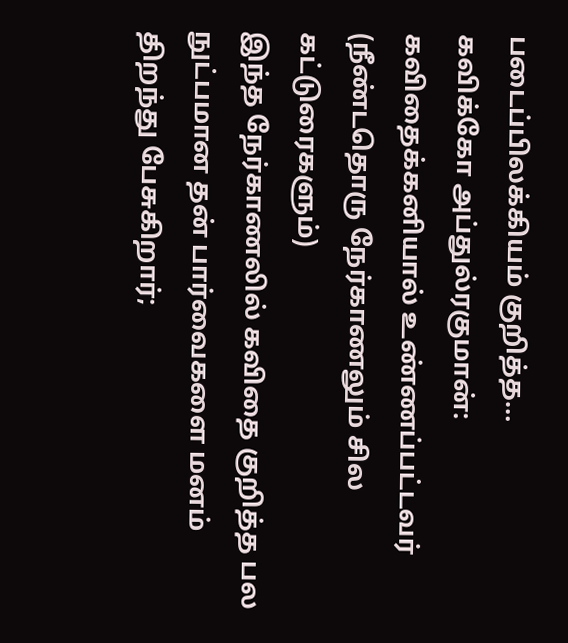படைப்பிலக்கியம் குறித்த…
கவிக்கோ அப்துல்ரகுமான்: கவிதைக்கனியால் உண்ணப்பட்டவர் (நீண்டதொரு நேர்காணலும் சில கட்டுரைகளும்)
இந்த நேர்காணலில் கவிதை குறித்த பல நுட்பமான தன் பார்வைகளை மனம் திறந்து பேசுகிறார்;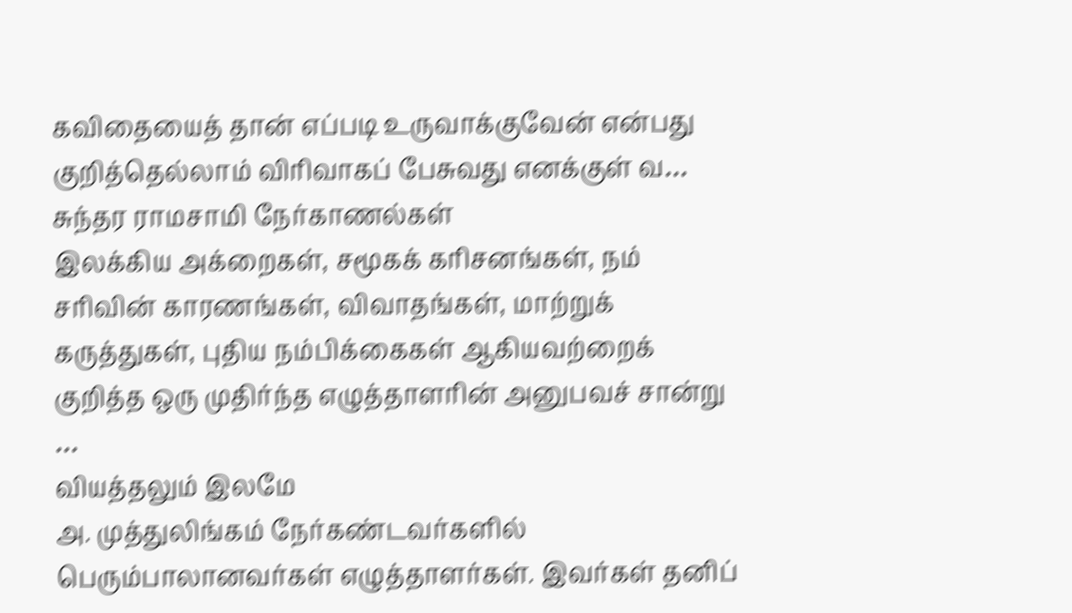கவிதையைத் தான் எப்படி உருவாக்குவேன் என்பது குறித்தெல்லாம் விரிவாகப் பேசுவது எனக்குள் வ…
சுந்தர ராமசாமி நேர்காணல்கள்
இலக்கிய அக்றைகள், சமூகக் கரிசனங்கள், நம் சரிவின் காரணங்கள், விவாதங்கள், மாற்றுக் கருத்துகள், புதிய நம்பிக்கைகள் ஆகியவற்றைக் குறித்த ஒரு முதிர்ந்த எழுத்தாளரின் அனுபவச் சான்று …
வியத்தலும் இலமே
அ. முத்துலிங்கம் நேர்கண்டவர்களில் பெரும்பாலானவர்கள் எழுத்தாளர்கள். இவர்கள் தனிப்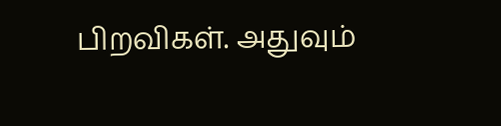பிறவிகள். அதுவும்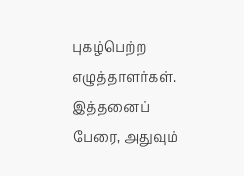புகழ்பெற்ற எழுத்தாளர்கள். இத்தனைப் பேரை, அதுவும்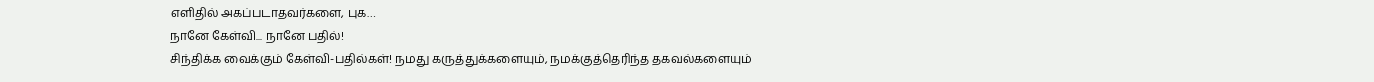எளிதில் அகப்படாதவர்களை, புக…
நானே கேள்வி... நானே பதில்!
சிந்திக்க வைக்கும் கேள்வி-பதில்கள்! நமது கருத்துக்களையும், நமக்குத்தெரிந்த தகவல்களையும்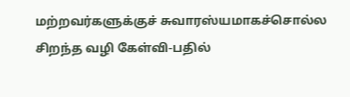மற்றவர்களுக்குச் சுவாரஸ்யமாகச்சொல்ல சிறந்த வழி கேள்வி-பதில்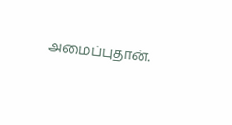அமைப்புதான்.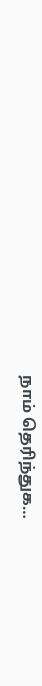நாம் தெரிந்துக…